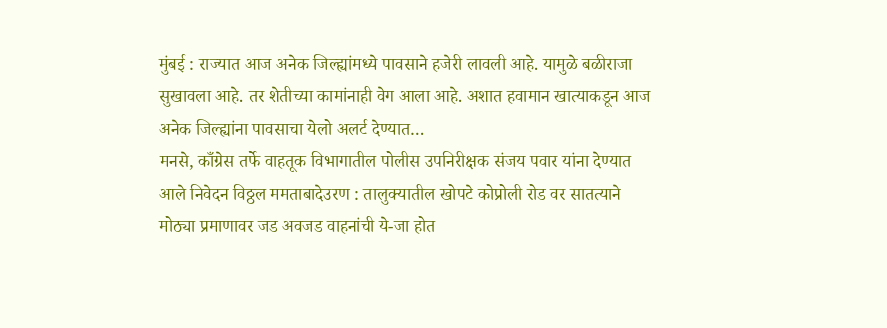मुंबई : राज्यात आज अनेक जिल्ह्यांमध्ये पावसाने हजेरी लावली आहे. यामुळे बळीराजा सुखावला आहे. तर शेतीच्या कामांनाही वेग आला आहे. अशात हवामान खात्याकडून आज अनेक जिल्ह्यांना पावसाचा येलो अलर्ट देण्यात…
मनसे, काँग्रेस तर्फे वाहतूक विभागातील पोलीस उपनिरीक्षक संजय पवार यांना देण्यात आले निवेदन विठ्ठल ममताबादेउरण : तालुक्यातील खोपटे कोप्रोली रोड वर सातत्याने मोठ्या प्रमाणावर जड अवजड वाहनांची ये-जा होत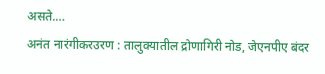असते.…
अनंत नारंगीकरउरण : तालुक्यातील द्रोणागिरी नोड, जेएनपीए बंदर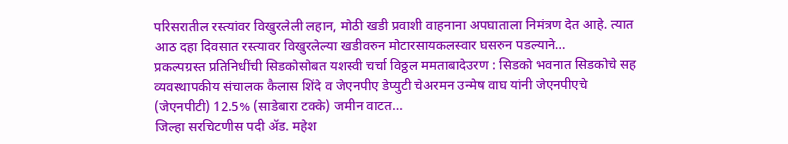परिसरातील रस्त्यांवर विखुरलेली लहान, मोठी खडी प्रवाशी वाहनाना अपघाताला निमंत्रण देत आहे. त्यात आठ दहा दिवसात रस्त्यावर विखुरलेल्या खडीवरुन मोटारसायकलस्वार घसरुन पडल्याने…
प्रकल्पग्रस्त प्रतिनिधींची सिडकोसोबत यशस्वी चर्चा विठ्ठल ममताबादेउरण : सिडको भवनात सिडकोचे सह व्यवस्थापकीय संचालक कैलास शिंदे व जेएनपीए डेप्युटी चेअरमन उन्मेष वाघ यांनी जेएनपीएचे (जेएनपीटी) 12.5% (साडेबारा टक्के) जमीन वाटत…
जिल्हा सरचिटणीस पदी ॲड. महेश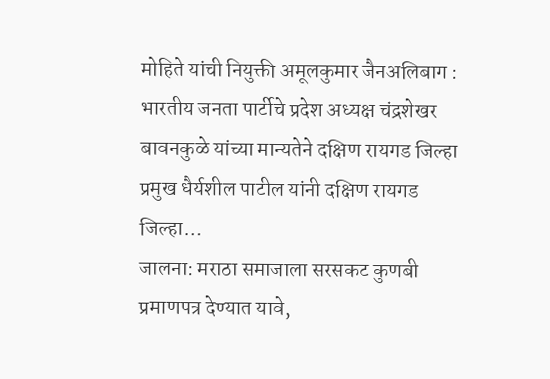मोहिते यांची नियुक्ती अमूलकुमार जैनअलिबाग : भारतीय जनता पार्टीचे प्रदेश अध्यक्ष चंद्रशेखर बावनकुळे यांच्या मान्यतेने दक्षिण रायगड जिल्हा प्रमुख धैर्यशील पाटील यांनी दक्षिण रायगड जिल्हा…
जालना: मराठा समाजाला सरसकट कुणबी प्रमाणपत्र देण्यात यावे,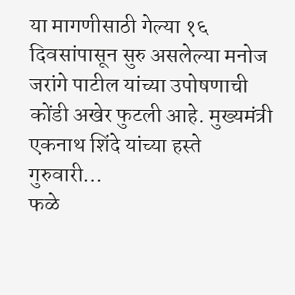या मागणीसाठी गेल्या १६ दिवसांपासून सुरु असलेल्या मनोज जरांगे पाटील यांच्या उपोषणाची कोंडी अखेर फुटली आहे. मुख्यमंत्री एकनाथ शिंदे यांच्या हस्ते गुरुवारी…
फळे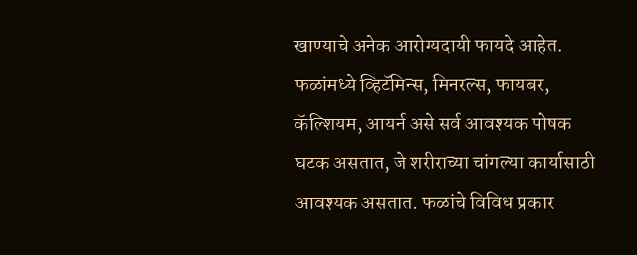खाण्याचे अनेक आरोग्यदायी फायदे आहेत. फळांमध्ये व्हिटॅमिन्स, मिनरल्स, फायबर, कॅल्शियम, आयर्न असे सर्व आवश्यक पोषक घटक असतात, जे शरीराच्या चांगल्या कार्यासाठी आवश्यक असतात. फळांचे विविध प्रकार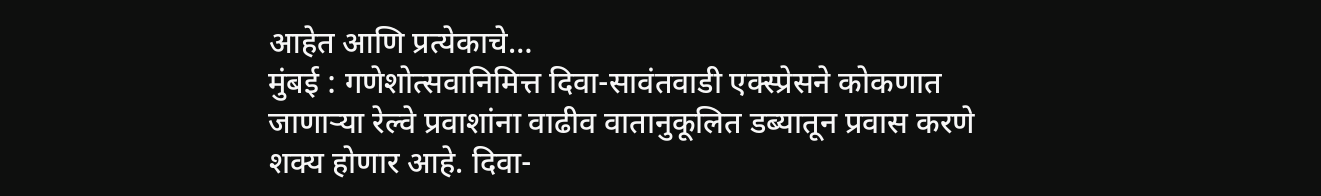आहेत आणि प्रत्येकाचे…
मुंबई : गणेशोत्सवानिमित्त दिवा-सावंतवाडी एक्स्प्रेसने कोकणात जाणाऱ्या रेल्वे प्रवाशांना वाढीव वातानुकूलित डब्यातून प्रवास करणे शक्य होणार आहे. दिवा-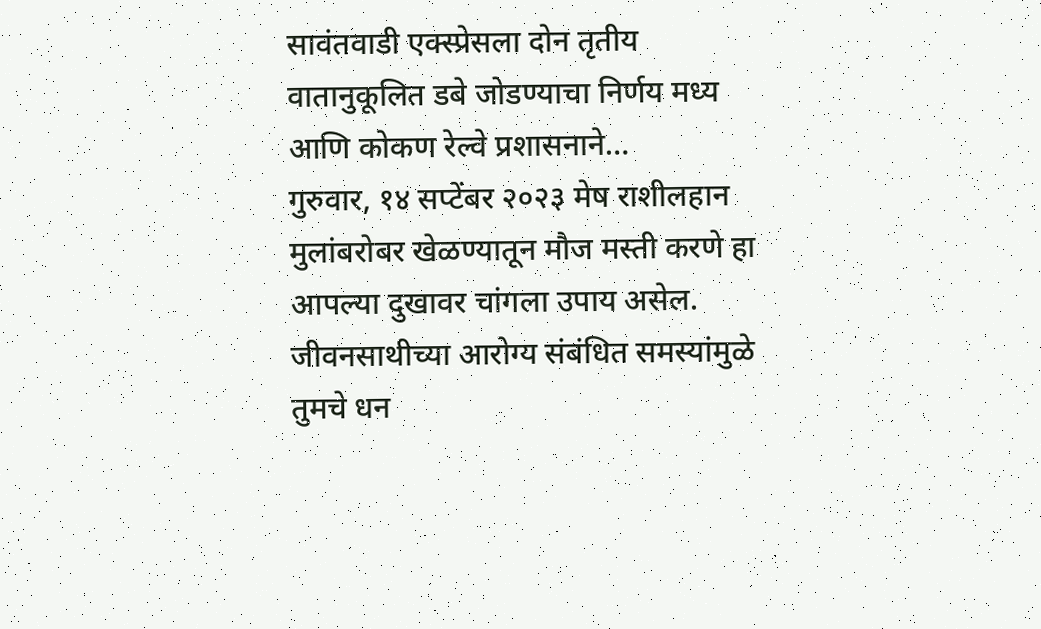सावंतवाडी एक्स्प्रेसला दोन तृतीय वातानुकूलित डबे जोडण्याचा निर्णय मध्य आणि कोकण रेल्वे प्रशासनाने…
गुरुवार, १४ सप्टेंबर २०२३ मेष राशीलहान मुलांबरोबर खेळण्यातून मौज मस्ती करणे हा आपल्या दुखावर चांगला उपाय असेल. जीवनसाथीच्या आरोग्य संबंधित समस्यांमुळे तुमचे धन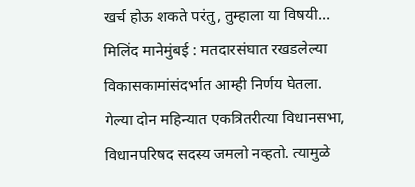खर्च होऊ शकते परंतु, तुम्हाला या विषयी…
मिलिंद मानेमुंबई : मतदारसंघात रखडलेल्या विकासकामांसंदर्भात आम्ही निर्णय घेतला. गेल्या दोन महिन्यात एकत्रितरीत्या विधानसभा, विधानपरिषद सदस्य जमलो नव्हतो. त्यामुळे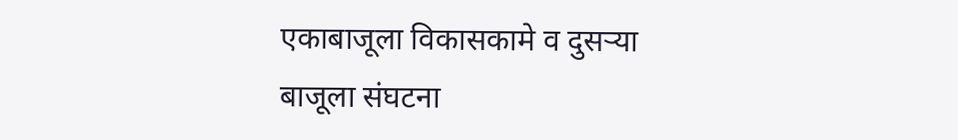एकाबाजूला विकासकामे व दुसऱ्या बाजूला संघटना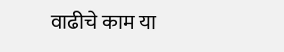वाढीचे काम या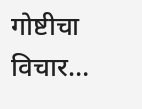गोष्टीचा विचार…